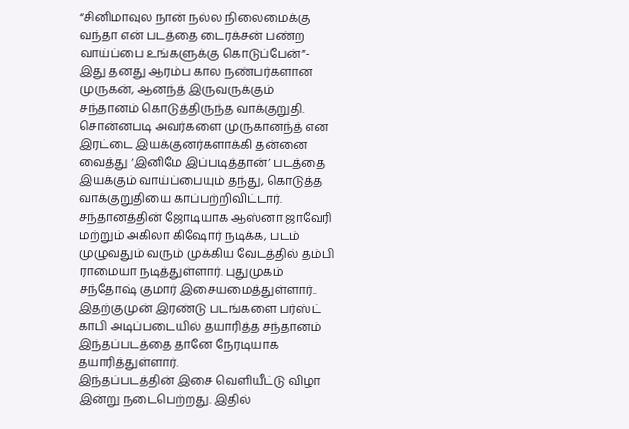“சினிமாவுல நான் நல்ல நிலைமைக்கு வந்தா என் படத்தை டைரக்சன் பண்ற வாய்ப்பை உங்களுக்கு கொடுப்பேன்”- இது தனது ஆரம்ப கால நண்பர்களான முருகன், ஆனந்த் இருவருக்கும் சந்தானம் கொடுத்திருந்த வாக்குறுதி. சொன்னபடி அவர்களை முருகானந்த் என இரட்டை இயக்குனர்களாக்கி தன்னை வைத்து ‘இனிமே இப்படித்தான்’ படத்தை இயக்கும் வாய்ப்பையும் தந்து, கொடுத்த வாக்குறுதியை காப்பற்றிவிட்டார்.
சந்தானத்தின் ஜோடியாக ஆஸ்னா ஜாவேரி மற்றும் அகிலா கிஷோர் நடிக்க, படம் முழுவதும் வரும் முக்கிய வேடத்தில் தம்பி ராமையா நடித்துள்ளார். புதுமுகம் சந்தோஷ் குமார் இசையமைத்துள்ளார்.. இதற்குமுன் இரண்டு படங்களை பர்ஸ்ட் காபி அடிப்படையில் தயாரித்த சந்தானம் இந்தப்படத்தை தானே நேரடியாக தயாரித்துள்ளார்.
இந்தப்படத்தின் இசை வெளியீட்டு விழா இன்று நடைபெற்றது. இதில்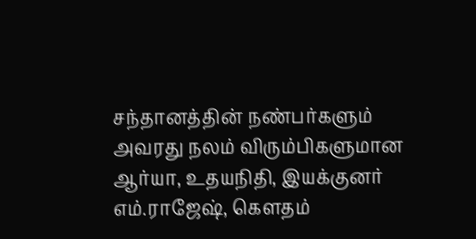சந்தானத்தின் நண்பர்களும் அவரது நலம் விரும்பிகளுமான ஆர்யா, உதயநிதி, இயக்குனர் எம்.ராஜேஷ், கௌதம்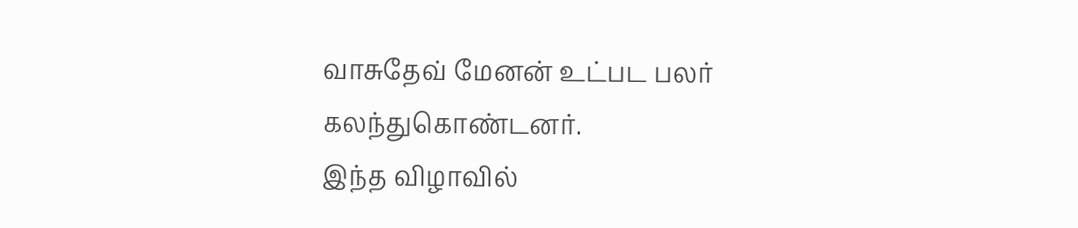வாசுதேவ் மேனன் உட்பட பலர் கலந்துகொண்டனர்.
இந்த விழாவில்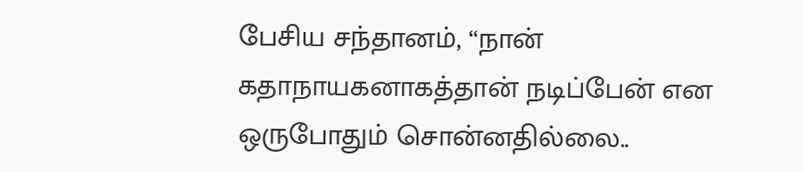பேசிய சந்தானம், “நான் கதாநாயகனாகத்தான் நடிப்பேன் என ஒருபோதும் சொன்னதில்லை..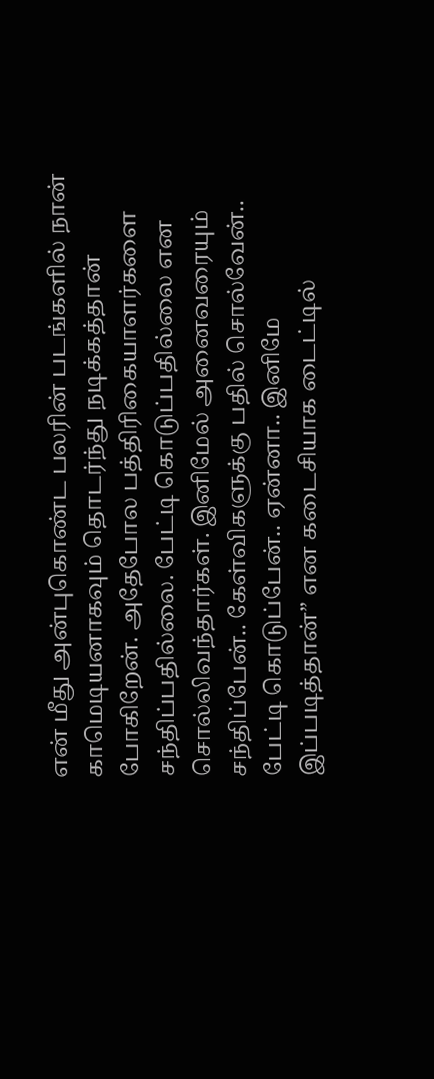என் மீது அன்புகொண்ட பலரின் படங்களில் நான் காமெடியனாகவும் தொடர்ந்து நடிக்கத்தான் போகிறேன். அதேபோல பத்திரிகையாளர்களை சந்திப்பதில்லை. பேட்டி கொடுப்பதில்லை என சொல்லிவந்தார்கள். இனிமேல் அனைவரையும் சந்திப்பேன்.. கேள்விகளுக்கு பதில் சொல்வேன்.. பேட்டி கொடுப்பேன்.. ஏன்னா.. இனிமே இப்படித்தான்” என கடைசியாக டைட்டில்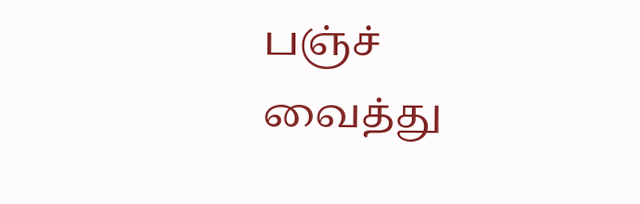பஞ்ச் வைத்து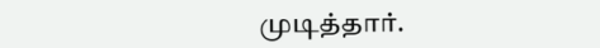முடித்தார்.